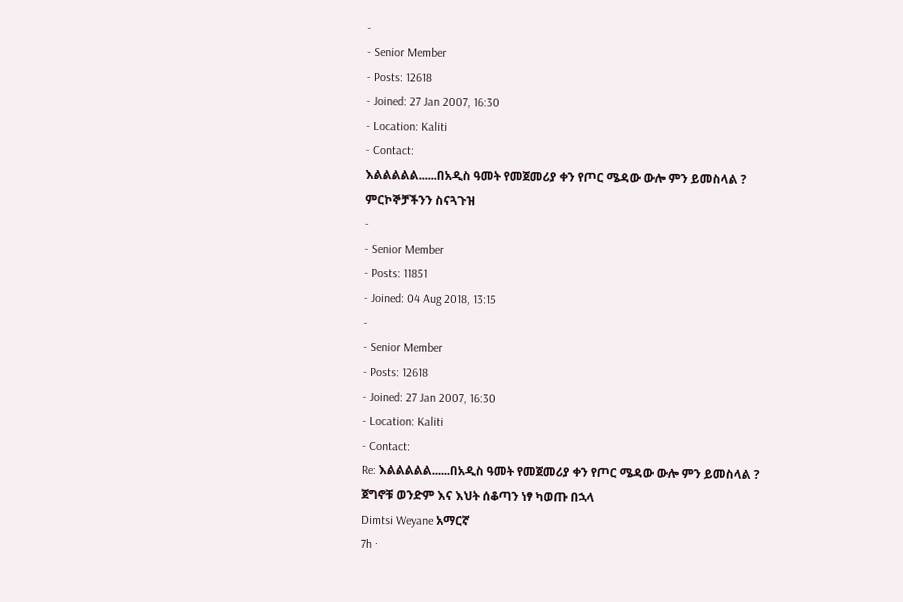-
- Senior Member
- Posts: 12618
- Joined: 27 Jan 2007, 16:30
- Location: Kaliti
- Contact:
እልልልልል......በአዲስ ዓመት የመጀመሪያ ቀን የጦር ሜዳው ውሎ ምን ይመስላል ?
ምርኮኞቻችንን ስናጓጉዝ
-
- Senior Member
- Posts: 11851
- Joined: 04 Aug 2018, 13:15
-
- Senior Member
- Posts: 12618
- Joined: 27 Jan 2007, 16:30
- Location: Kaliti
- Contact:
Re: እልልልልል......በአዲስ ዓመት የመጀመሪያ ቀን የጦር ሜዳው ውሎ ምን ይመስላል ?
ጀግኖቹ ወንድም እና እህት ሰቆጣን ነፃ ካወጡ በኋላ
Dimtsi Weyane አማርኛ
7h ·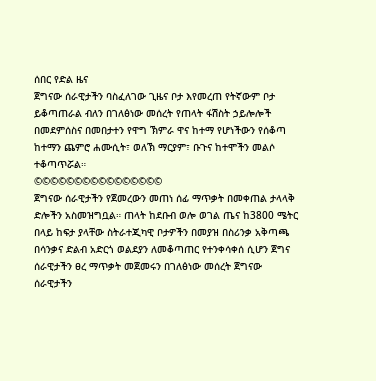ሰበር የድል ዜና
ጀግናው ሰራዊታችን ባስፈለገው ጊዜና ቦታ እየመረጠ የትኛውም ቦታ ይቆጣጠራል ብለን በገለፅነው መሰረት የጠላት ፋሽስት ኃይሎሎች በመደምሰስና በመበታተን የዋግ ኽምራ ዋና ከተማ የሆነችውን የሰቆጣ ከተማን ጨምሮ ሐሙሲት፣ ወለኽ ማርያም፣ ቡጉና ከተሞችን መልሶ ተቆጣጥሯል።
©©©©©©©©©©©©©©©©
ጀግናው ሰራዊታችን የጀመረውን መጠነ ሰፊ ማጥቃት በመቀጠል ታላላቅ ድሎችን አስመዝግቧል። ጠላት ከደቡብ ወሎ ወገል ጤና ከ3800 ሜትር በላይ ከፍታ ያላቸው ስትራተጂካዊ ቦታዎችን በመያዝ በስሪንቃ አቅጣጫ በሳንቃና ድልብ አድርጎ ወልደያን ለመቆጣጠር የተንቀሳቀሰ ሲሆን ጀግና ሰራዊታችን ፀረ ማጥቃት መጀመሩን በገለፅነው መሰረት ጀግናው ሰራዊታችን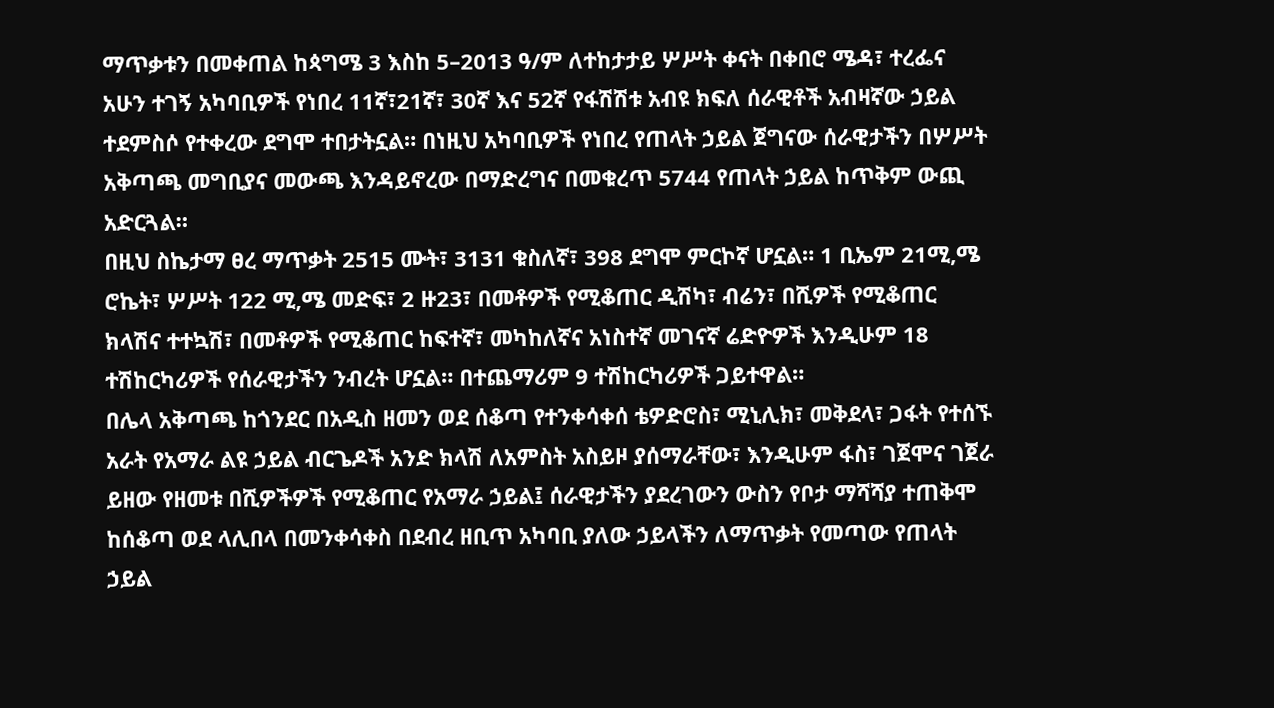ማጥቃቱን በመቀጠል ከጳግሜ 3 እስከ 5–2013 ዓ/ም ለተከታታይ ሦሥት ቀናት በቀበሮ ሜዳ፣ ተረፌና አሁን ተገኝ አካባቢዎች የነበረ 11ኛ፣21ኛ፣ 30ኛ እና 52ኛ የፋሽሽቱ አብዩ ክፍለ ሰራዊቶች አብዛኛው ኃይል ተደምስሶ የተቀረው ደግሞ ተበታትኗል። በነዚህ አካባቢዎች የነበረ የጠላት ኃይል ጀግናው ሰራዊታችን በሦሥት አቅጣጫ መግቢያና መውጫ እንዳይኖረው በማድረግና በመቁረጥ 5744 የጠላት ኃይል ከጥቅም ውጪ አድርጓል።
በዚህ ስኬታማ ፀረ ማጥቃት 2515 ሙት፣ 3131 ቁስለኛ፣ 398 ደግሞ ምርኮኛ ሆኗል። 1 ቢኤም 21ሚ,ሜ ሮኬት፣ ሦሥት 122 ሚ,ሜ መድፍ፣ 2 ዙ23፣ በመቶዎች የሚቆጠር ዲሽካ፣ ብሬን፣ በሺዎች የሚቆጠር ክላሽና ተተኳሽ፣ በመቶዎች የሚቆጠር ከፍተኛ፣ መካከለኛና አነስተኛ መገናኛ ሬድዮዎች እንዲሁም 18 ተሽከርካሪዎች የሰራዊታችን ንብረት ሆኗል። በተጨማሪም 9 ተሽከርካሪዎች ጋይተዋል።
በሌላ አቅጣጫ ከጎንደር በአዲስ ዘመን ወደ ሰቆጣ የተንቀሳቀሰ ቴዎድሮስ፣ ሚኒሊክ፣ መቅደላ፣ ጋፋት የተሰኙ አራት የአማራ ልዩ ኃይል ብርጌዶች አንድ ክላሽ ለአምስት አስይዞ ያሰማራቸው፣ እንዲሁም ፋስ፣ ገጀሞና ገጀራ ይዘው የዘመቱ በሺዎችዎች የሚቆጠር የአማራ ኃይል፤ ሰራዊታችን ያደረገውን ውስን የቦታ ማሻሻያ ተጠቅሞ ከሰቆጣ ወደ ላሊበላ በመንቀሳቀስ በደብረ ዘቢጥ አካባቢ ያለው ኃይላችን ለማጥቃት የመጣው የጠላት ኃይል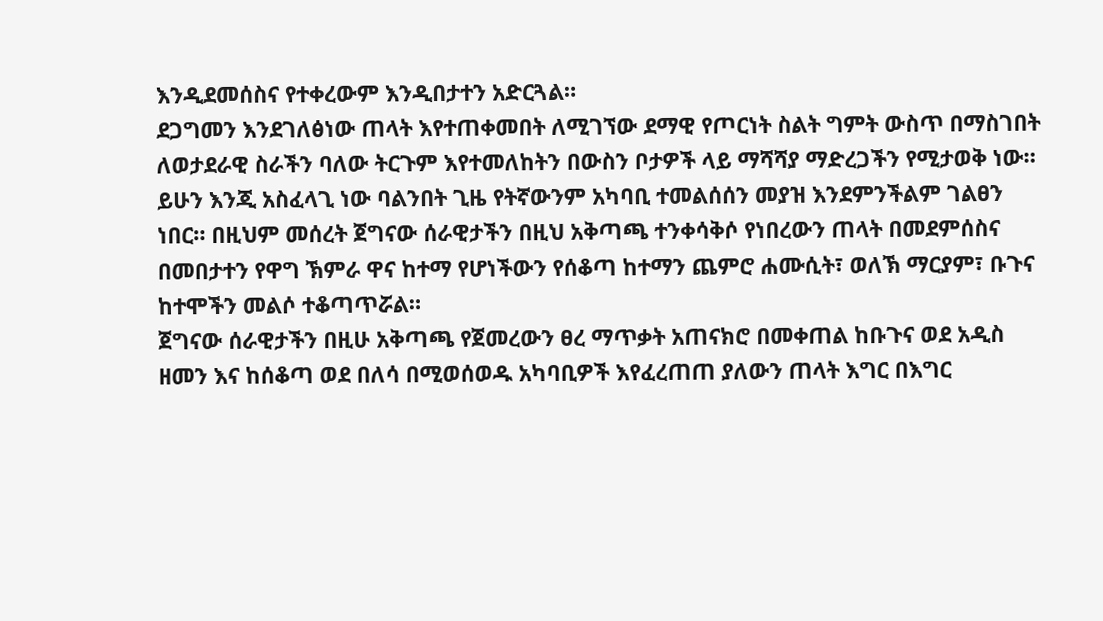እንዲደመሰስና የተቀረውም እንዲበታተን አድርጓል።
ደጋግመን እንደገለፅነው ጠላት እየተጠቀመበት ለሚገኘው ደማዊ የጦርነት ስልት ግምት ውስጥ በማስገበት ለወታደራዊ ስራችን ባለው ትርጉም እየተመለከትን በውስን ቦታዎች ላይ ማሻሻያ ማድረጋችን የሚታወቅ ነው። ይሁን እንጂ አስፈላጊ ነው ባልንበት ጊዜ የትኛውንም አካባቢ ተመልሰሰን መያዝ እንደምንችልም ገልፀን ነበር። በዚህም መሰረት ጀግናው ሰራዊታችን በዚህ አቅጣጫ ተንቀሳቅሶ የነበረውን ጠላት በመደምሰስና በመበታተን የዋግ ኽምራ ዋና ከተማ የሆነችውን የሰቆጣ ከተማን ጨምሮ ሐሙሲት፣ ወለኽ ማርያም፣ ቡጉና ከተሞችን መልሶ ተቆጣጥሯል።
ጀግናው ሰራዊታችን በዚሁ አቅጣጫ የጀመረውን ፀረ ማጥቃት አጠናክሮ በመቀጠል ከቡጉና ወደ አዲስ ዘመን እና ከሰቆጣ ወደ በለሳ በሚወሰወዱ አካባቢዎች እየፈረጠጠ ያለውን ጠላት እግር በእግር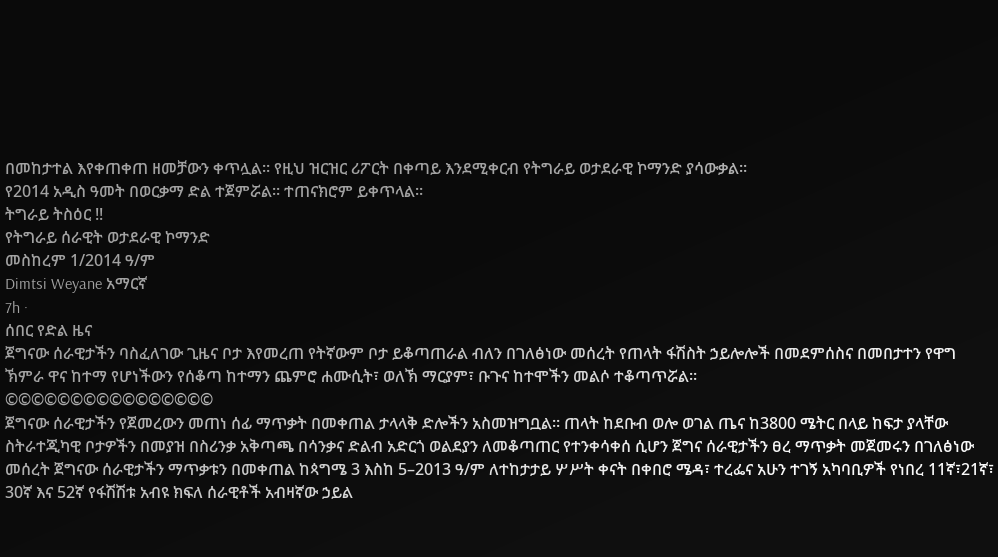በመከታተል እየቀጠቀጠ ዘመቻውን ቀጥሏል። የዚህ ዝርዝር ሪፖርት በቀጣይ እንደሚቀርብ የትግራይ ወታደራዊ ኮማንድ ያሳውቃል።
የ2014 አዲስ ዓመት በወርቃማ ድል ተጀምሯል። ተጠናክሮም ይቀጥላል።
ትግራይ ትስዕር !!
የትግራይ ሰራዊት ወታደራዊ ኮማንድ
መስከረም 1/2014 ዓ/ም
Dimtsi Weyane አማርኛ
7h ·
ሰበር የድል ዜና
ጀግናው ሰራዊታችን ባስፈለገው ጊዜና ቦታ እየመረጠ የትኛውም ቦታ ይቆጣጠራል ብለን በገለፅነው መሰረት የጠላት ፋሽስት ኃይሎሎች በመደምሰስና በመበታተን የዋግ ኽምራ ዋና ከተማ የሆነችውን የሰቆጣ ከተማን ጨምሮ ሐሙሲት፣ ወለኽ ማርያም፣ ቡጉና ከተሞችን መልሶ ተቆጣጥሯል።
©©©©©©©©©©©©©©©©
ጀግናው ሰራዊታችን የጀመረውን መጠነ ሰፊ ማጥቃት በመቀጠል ታላላቅ ድሎችን አስመዝግቧል። ጠላት ከደቡብ ወሎ ወገል ጤና ከ3800 ሜትር በላይ ከፍታ ያላቸው ስትራተጂካዊ ቦታዎችን በመያዝ በስሪንቃ አቅጣጫ በሳንቃና ድልብ አድርጎ ወልደያን ለመቆጣጠር የተንቀሳቀሰ ሲሆን ጀግና ሰራዊታችን ፀረ ማጥቃት መጀመሩን በገለፅነው መሰረት ጀግናው ሰራዊታችን ማጥቃቱን በመቀጠል ከጳግሜ 3 እስከ 5–2013 ዓ/ም ለተከታታይ ሦሥት ቀናት በቀበሮ ሜዳ፣ ተረፌና አሁን ተገኝ አካባቢዎች የነበረ 11ኛ፣21ኛ፣ 30ኛ እና 52ኛ የፋሽሽቱ አብዩ ክፍለ ሰራዊቶች አብዛኛው ኃይል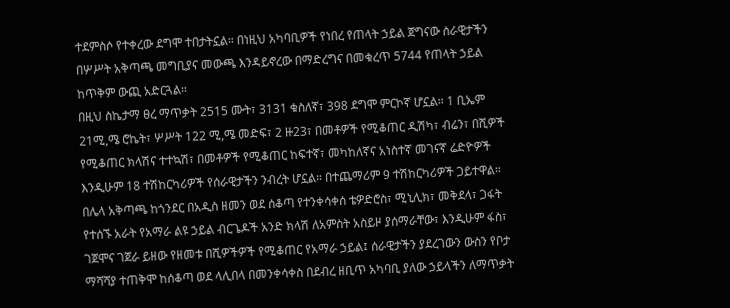ተደምስሶ የተቀረው ደግሞ ተበታትኗል። በነዚህ አካባቢዎች የነበረ የጠላት ኃይል ጀግናው ሰራዊታችን በሦሥት አቅጣጫ መግቢያና መውጫ እንዳይኖረው በማድረግና በመቁረጥ 5744 የጠላት ኃይል ከጥቅም ውጪ አድርጓል።
በዚህ ስኬታማ ፀረ ማጥቃት 2515 ሙት፣ 3131 ቁስለኛ፣ 398 ደግሞ ምርኮኛ ሆኗል። 1 ቢኤም 21ሚ,ሜ ሮኬት፣ ሦሥት 122 ሚ,ሜ መድፍ፣ 2 ዙ23፣ በመቶዎች የሚቆጠር ዲሽካ፣ ብሬን፣ በሺዎች የሚቆጠር ክላሽና ተተኳሽ፣ በመቶዎች የሚቆጠር ከፍተኛ፣ መካከለኛና አነስተኛ መገናኛ ሬድዮዎች እንዲሁም 18 ተሽከርካሪዎች የሰራዊታችን ንብረት ሆኗል። በተጨማሪም 9 ተሽከርካሪዎች ጋይተዋል።
በሌላ አቅጣጫ ከጎንደር በአዲስ ዘመን ወደ ሰቆጣ የተንቀሳቀሰ ቴዎድሮስ፣ ሚኒሊክ፣ መቅደላ፣ ጋፋት የተሰኙ አራት የአማራ ልዩ ኃይል ብርጌዶች አንድ ክላሽ ለአምስት አስይዞ ያሰማራቸው፣ እንዲሁም ፋስ፣ ገጀሞና ገጀራ ይዘው የዘመቱ በሺዎችዎች የሚቆጠር የአማራ ኃይል፤ ሰራዊታችን ያደረገውን ውስን የቦታ ማሻሻያ ተጠቅሞ ከሰቆጣ ወደ ላሊበላ በመንቀሳቀስ በደብረ ዘቢጥ አካባቢ ያለው ኃይላችን ለማጥቃት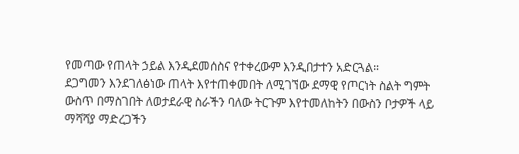የመጣው የጠላት ኃይል እንዲደመሰስና የተቀረውም እንዲበታተን አድርጓል።
ደጋግመን እንደገለፅነው ጠላት እየተጠቀመበት ለሚገኘው ደማዊ የጦርነት ስልት ግምት ውስጥ በማስገበት ለወታደራዊ ስራችን ባለው ትርጉም እየተመለከትን በውስን ቦታዎች ላይ ማሻሻያ ማድረጋችን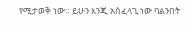የሚታወቅ ነው። ይሁን እንጂ አስፈላጊ ነው ባልንበት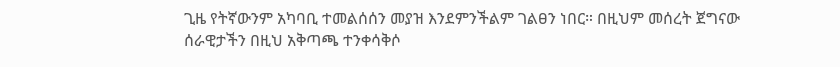ጊዜ የትኛውንም አካባቢ ተመልሰሰን መያዝ እንደምንችልም ገልፀን ነበር። በዚህም መሰረት ጀግናው ሰራዊታችን በዚህ አቅጣጫ ተንቀሳቅሶ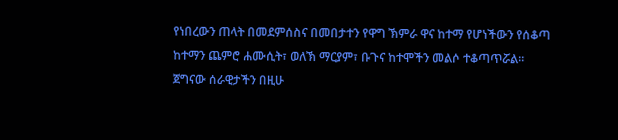የነበረውን ጠላት በመደምሰስና በመበታተን የዋግ ኽምራ ዋና ከተማ የሆነችውን የሰቆጣ ከተማን ጨምሮ ሐሙሲት፣ ወለኽ ማርያም፣ ቡጉና ከተሞችን መልሶ ተቆጣጥሯል።
ጀግናው ሰራዊታችን በዚሁ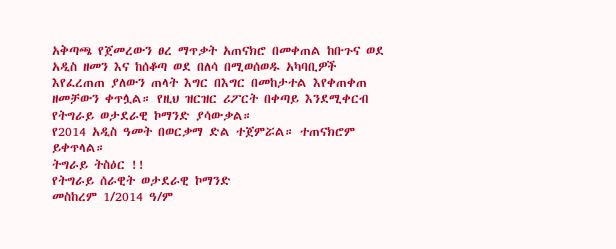አቅጣጫ የጀመረውን ፀረ ማጥቃት አጠናክሮ በመቀጠል ከቡጉና ወደ አዲስ ዘመን እና ከሰቆጣ ወደ በለሳ በሚወሰወዱ አካባቢዎች እየፈረጠጠ ያለውን ጠላት እግር በእግር በመከታተል እየቀጠቀጠ ዘመቻውን ቀጥሏል። የዚህ ዝርዝር ሪፖርት በቀጣይ እንደሚቀርብ የትግራይ ወታደራዊ ኮማንድ ያሳውቃል።
የ2014 አዲስ ዓመት በወርቃማ ድል ተጀምሯል። ተጠናክሮም ይቀጥላል።
ትግራይ ትስዕር !!
የትግራይ ሰራዊት ወታደራዊ ኮማንድ
መስከረም 1/2014 ዓ/ም